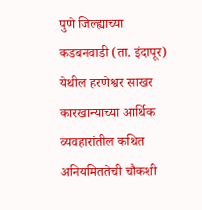पुणे जिल्ह्याच्या कडबनवाडी (ता. इंदापूर) येथील हरणेश्वर साखर कारखान्याच्या आर्थिक व्यवहारांतील कथित अनियमिततेची चौकशी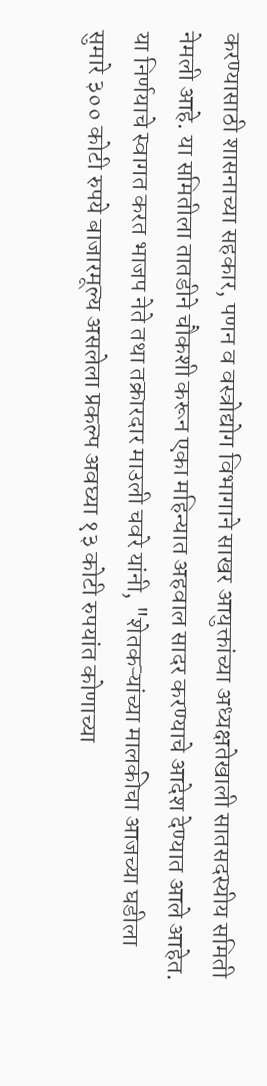करण्यासाठी शासनाच्या सहकार, पणन व वस्त्रोद्योग विभागाने साखर आयुक्तांच्या अध्यक्षतेखाली सातसदस्यीय समिती नेमली आहे. या समितीला तातडीने चौकशी करून एका महिन्यात अहवाल सादर करण्याचे आदेश देण्यात आले आहेत.
या निर्णयाचे स्वागत करत भाजप नेते तथा तक्रारदार माउली चवरे यांनी, "शेतकऱ्यांच्या मालकीचा आजच्या घडीला सुमारे ३०० कोटी रुपये बाजारमूल्य असलेला प्रकल्प अवघ्या १३ कोटी रुपयांत कोणाच्या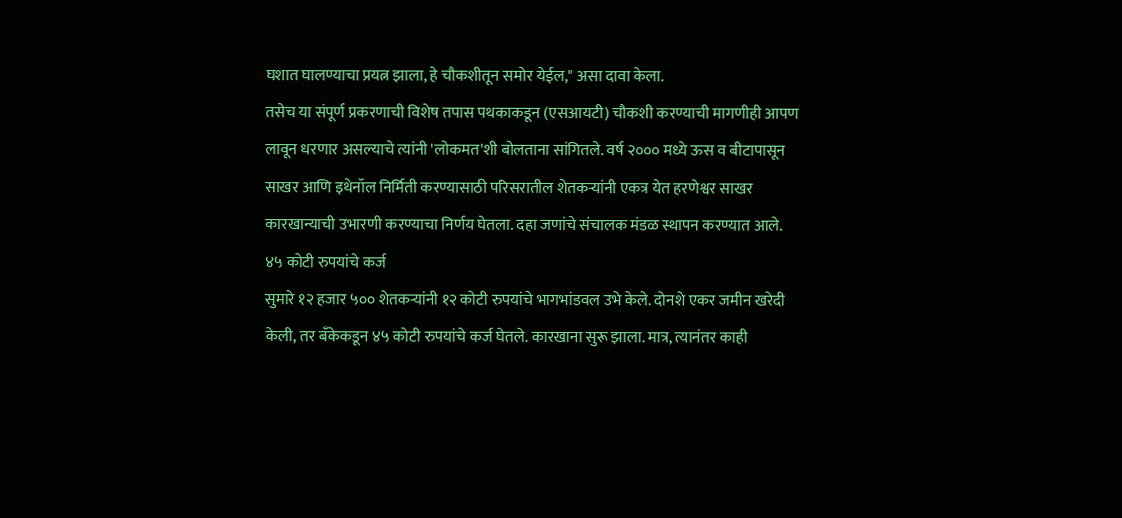घशात घालण्याचा प्रयत्न झाला, हे चौकशीतून समोर येईल," असा दावा केला.
तसेच या संपूर्ण प्रकरणाची विशेष तपास पथकाकडून (एसआयटी) चौकशी करण्याची मागणीही आपण लावून धरणार असल्याचे त्यांनी 'लोकमत'शी बोलताना सांगितले. वर्ष २००० मध्ये ऊस व बीटापासून साखर आणि इथेनॉल निर्मिती करण्यासाठी परिसरातील शेतकऱ्यांनी एकत्र येत हरणेश्वर साखर कारखान्याची उभारणी करण्याचा निर्णय घेतला. दहा जणांचे संचालक मंडळ स्थापन करण्यात आले.
४५ कोटी रुपयांचे कर्ज
सुमारे १२ हजार ५०० शेतकऱ्यांनी १२ कोटी रुपयांचे भागभांडवल उभे केले. दोनशे एकर जमीन खरेदी केली, तर बँकेकडून ४५ कोटी रुपयांचे कर्ज घेतले. कारखाना सुरू झाला. मात्र, त्यानंतर काही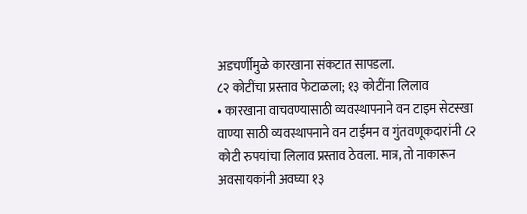अडचर्णीमुळे कारखाना संकटात सापडला.
८२ कोटींचा प्रस्ताव फेटाळला; १३ कोटींना लिलाव
• कारखाना वाचवण्यासाठी व्यवस्थापनाने वन टाइम सेटस्खा वाण्या साठी व्यवस्थापनाने वन टाईमन व गुंतवणूकदारांनी ८२ कोटी रुपयांचा लिलाव प्रस्ताव ठेवला. मात्र, तो नाकारून अवसायकांनी अवघ्या १३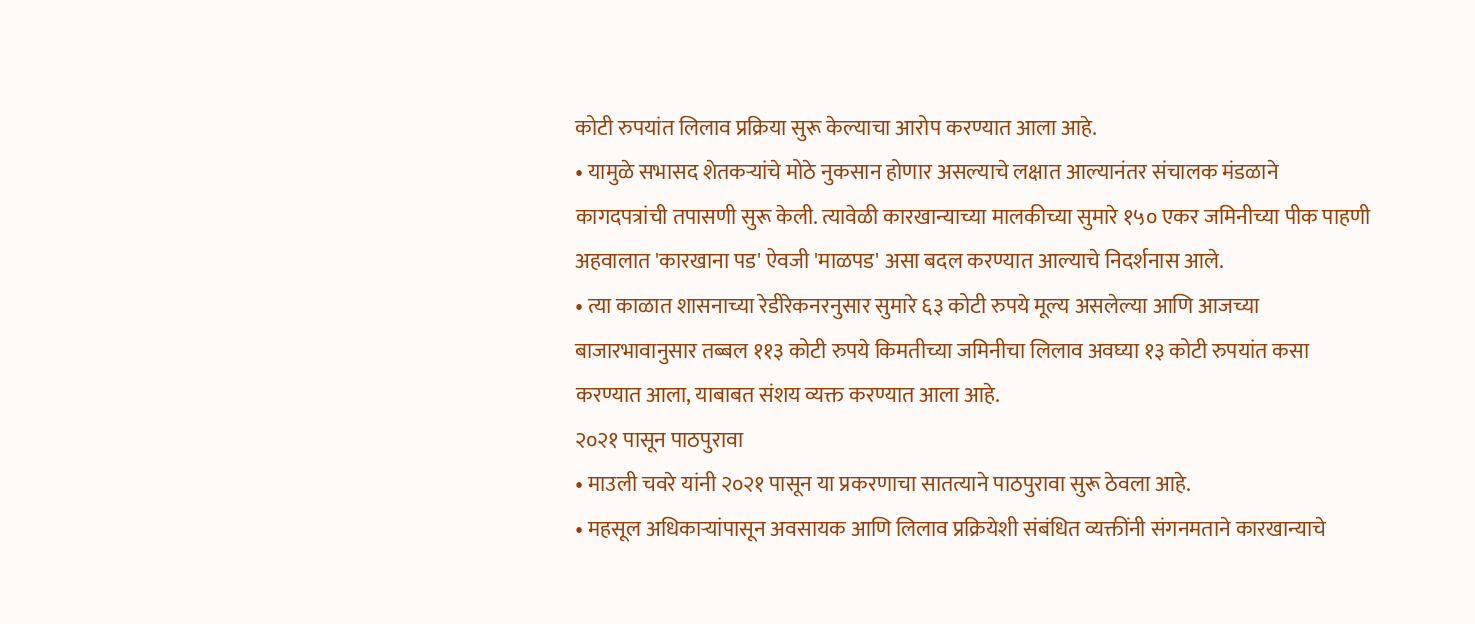कोटी रुपयांत लिलाव प्रक्रिया सुरू केल्याचा आरोप करण्यात आला आहे.
• यामुळे सभासद शेतकऱ्यांचे मोठे नुकसान होणार असल्याचे लक्षात आल्यानंतर संचालक मंडळाने कागदपत्रांची तपासणी सुरू केली. त्यावेळी कारखान्याच्या मालकीच्या सुमारे १५० एकर जमिनीच्या पीक पाहणी अहवालात 'कारखाना पड' ऐवजी 'माळपड' असा बदल करण्यात आल्याचे निदर्शनास आले.
• त्या काळात शासनाच्या रेडीरेकनरनुसार सुमारे ६३ कोटी रुपये मूल्य असलेल्या आणि आजच्या बाजारभावानुसार तब्बल ११३ कोटी रुपये किमतीच्या जमिनीचा लिलाव अवघ्या १३ कोटी रुपयांत कसा करण्यात आला, याबाबत संशय व्यक्त करण्यात आला आहे.
२०२१ पासून पाठपुरावा
• माउली चवरे यांनी २०२१ पासून या प्रकरणाचा सातत्याने पाठपुरावा सुरू ठेवला आहे.
• महसूल अधिकाऱ्यांपासून अवसायक आणि लिलाव प्रक्रियेशी संबंधित व्यक्तींनी संगनमताने कारखान्याचे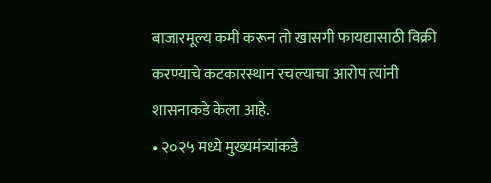बाजारमूल्य कमी करून तो खासगी फायद्यासाठी विक्री करण्याचे कटकारस्थान रचल्याचा आरोप त्यांनी शासनाकडे केला आहे.
• २०२५ मध्ये मुख्यमंत्र्यांकडे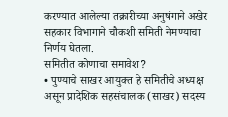करण्यात आलेल्या तक्रारीच्या अनुषंगाने अखेर सहकार विभागाने चौकशी समिती नेमण्याचा निर्णय घेतला.
समितीत कोणाचा समावेश?
• पुण्याचे साखर आयुक्त हे समितीचे अध्यक्ष असून प्रादेशिक सहसंचालक (साखर) सदस्य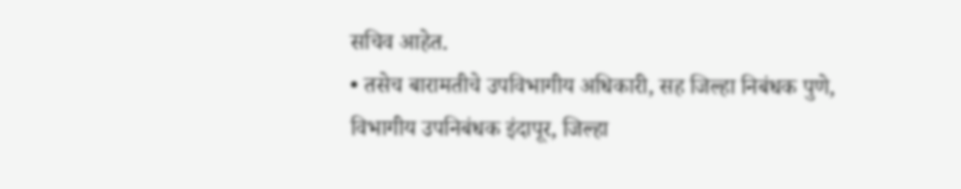सचिव आहेत.
• तसेच बारामतीचे उपविभागीय अधिकारी, सह जिल्हा निबंधक पुणे, विभागीय उपनिबंधक इंदापूर, जिल्हा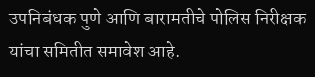उपनिबंधक पुणे आणि बारामतीचे पोलिस निरीक्षक यांचा समितीत समावेश आहे.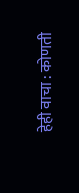हेही वाचा : कोणती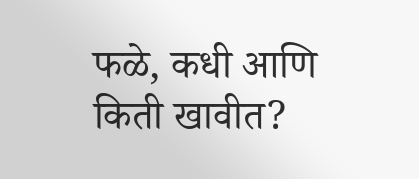फळे, कधी आणि किती खावीत?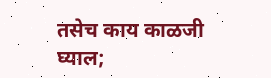तसेच काय काळजी घ्याल;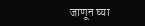जाणून घ्या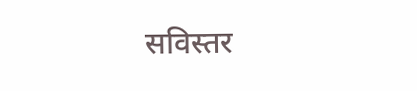सविस्तर